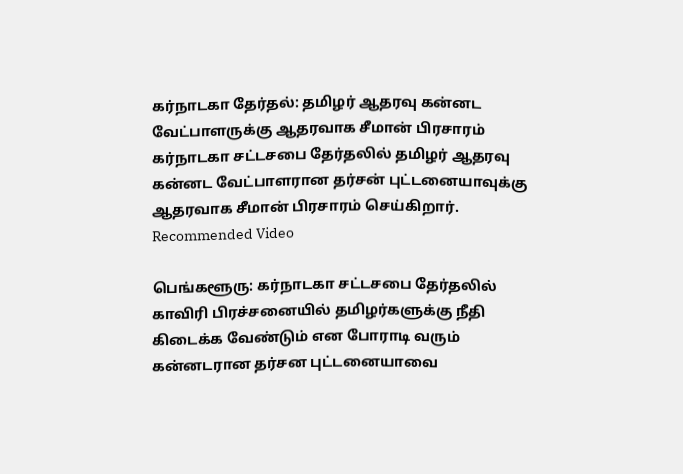கர்நாடகா தேர்தல்: தமிழர் ஆதரவு கன்னட வேட்பாளருக்கு ஆதரவாக சீமான் பிரசாரம்
கர்நாடகா சட்டசபை தேர்தலில் தமிழர் ஆதரவு கன்னட வேட்பாளரான தர்சன் புட்டனையாவுக்கு ஆதரவாக சீமான் பிரசாரம் செய்கிறார்.
Recommended Video

பெங்களூரு: கர்நாடகா சட்டசபை தேர்தலில் காவிரி பிரச்சனையில் தமிழர்களுக்கு நீதி கிடைக்க வேண்டும் என போராடி வரும் கன்னடரான தர்சன புட்டனையாவை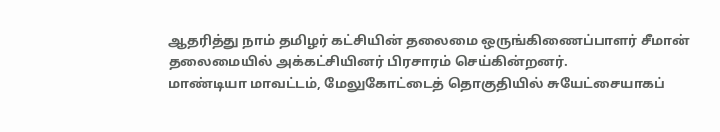ஆதரித்து நாம் தமிழர் கட்சியின் தலைமை ஒருங்கிணைப்பாளர் சீமான் தலைமையில் அக்கட்சியினர் பிரசாரம் செய்கின்றனர்.
மாண்டியா மாவட்டம், மேலுகோட்டைத் தொகுதியில் சுயேட்சையாகப்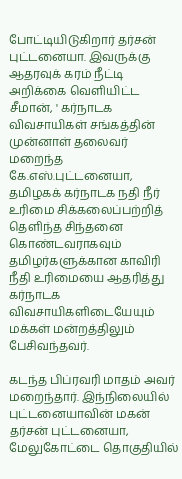போட்டியிடுகிறார் தர்சன் புட்டனையா. இவருக்கு ஆதரவுக் கரம் நீட்டி அறிக்கை வெளியிட்ட சீமான், ' கர்நாடக விவசாயிகள் சங்கத்தின் முன்னாள் தலைவர் மறைந்த கே.எஸ்.புட்டனையா, தமிழகக் கர்நாடக நதி நீர் உரிமை சிக்கலைப்பற்றித் தெளிந்த சிந்தனை கொண்டவராகவும் தமிழர்களுக்கான காவிரி நீதி உரிமையை ஆதரித்து கர்நாடக விவசாயிகளிடையேயும் மக்கள் மன்றத்திலும் பேசிவந்தவர்.

கடந்த பிப்ரவரி மாதம் அவர் மறைந்தார். இந்நிலையில் புட்டனையாவின் மகன் தர்சன் புட்டனையா, மேலுகோட்டை தொகுதியில்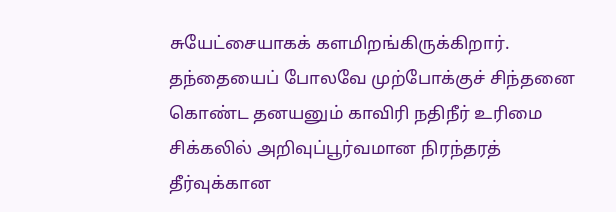சுயேட்சையாகக் களமிறங்கிருக்கிறார். தந்தையைப் போலவே முற்போக்குச் சிந்தனை கொண்ட தனயனும் காவிரி நதிநீர் உரிமை சிக்கலில் அறிவுப்பூர்வமான நிரந்தரத் தீர்வுக்கான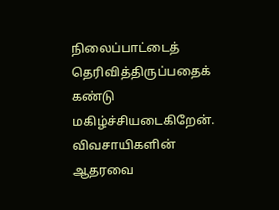நிலைப்பாட்டைத் தெரிவித்திருப்பதைக் கண்டு மகிழ்ச்சியடைகிறேன். விவசாயிகளின் ஆதரவை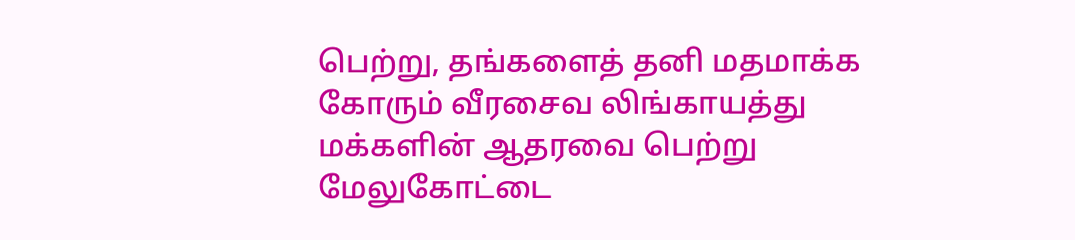பெற்று, தங்களைத் தனி மதமாக்க கோரும் வீரசைவ லிங்காயத்து மக்களின் ஆதரவை பெற்று மேலுகோட்டை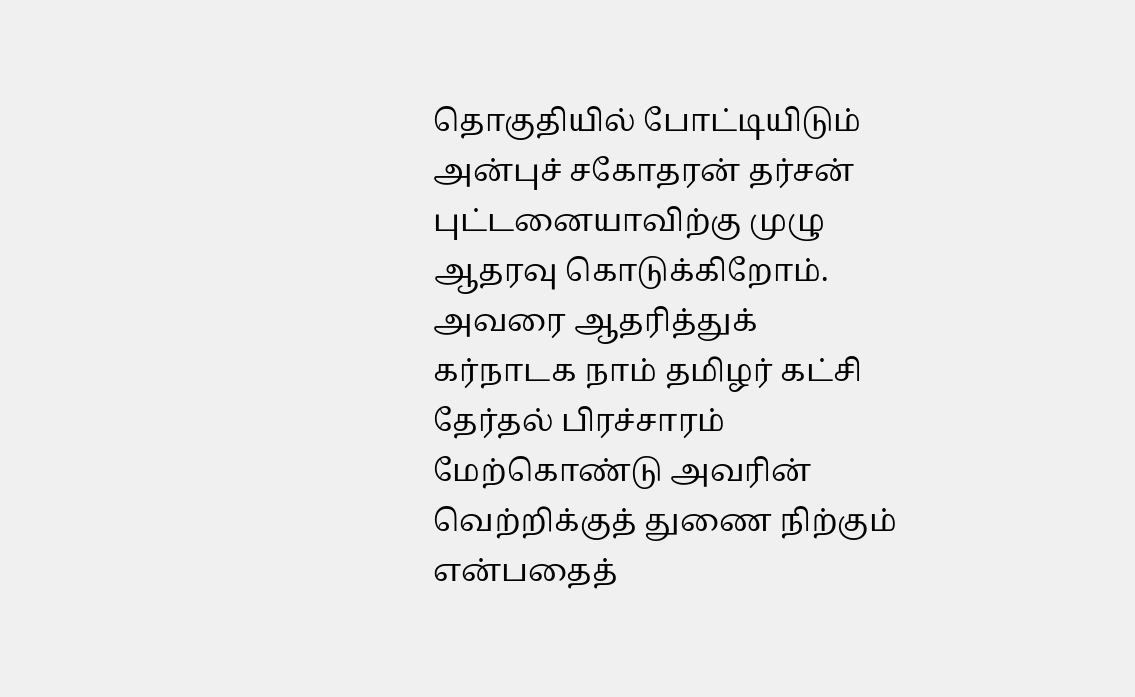தொகுதியில் போட்டியிடும் அன்புச் சகோதரன் தர்சன் புட்டனையாவிற்கு முழு ஆதரவு கொடுக்கிறோம்.
அவரை ஆதரித்துக் கர்நாடக நாம் தமிழர் கட்சி தேர்தல் பிரச்சாரம் மேற்கொண்டு அவரின் வெற்றிக்குத் துணை நிற்கும் என்பதைத்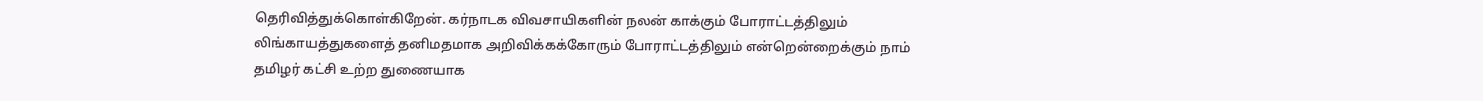தெரிவித்துக்கொள்கிறேன். கர்நாடக விவசாயிகளின் நலன் காக்கும் போராட்டத்திலும் லிங்காயத்துகளைத் தனிமதமாக அறிவிக்கக்கோரும் போராட்டத்திலும் என்றென்றைக்கும் நாம் தமிழர் கட்சி உற்ற துணையாக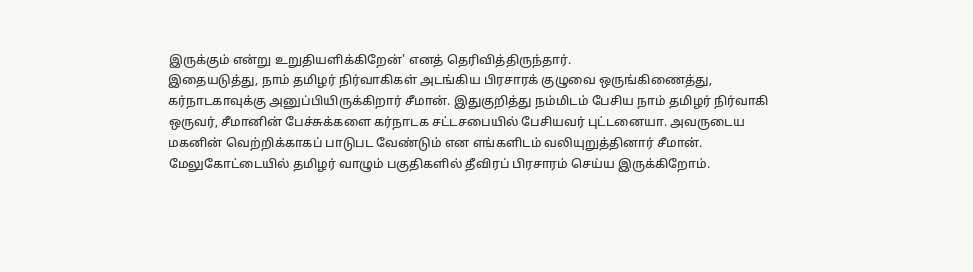இருக்கும் என்று உறுதியளிக்கிறேன்' எனத் தெரிவித்திருந்தார்.
இதையடுத்து, நாம் தமிழர் நிர்வாகிகள் அடங்கிய பிரசாரக் குழுவை ஒருங்கிணைத்து, கர்நாடகாவுக்கு அனுப்பியிருக்கிறார் சீமான். இதுகுறித்து நம்மிடம் பேசிய நாம் தமிழர் நிர்வாகி ஒருவர், சீமானின் பேச்சுக்களை கர்நாடக சட்டசபையில் பேசியவர் புட்டனையா. அவருடைய மகனின் வெற்றிக்காகப் பாடுபட வேண்டும் என எங்களிடம் வலியுறுத்தினார் சீமான். மேலுகோட்டையில் தமிழர் வாழும் பகுதிகளில் தீவிரப் பிரசாரம் செய்ய இருக்கிறோம்.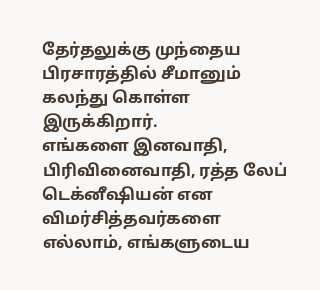தேர்தலுக்கு முந்தைய பிரசாரத்தில் சீமானும் கலந்து கொள்ள இருக்கிறார்.
எங்களை இனவாதி, பிரிவினைவாதி, ரத்த லேப் டெக்னீஷியன் என விமர்சித்தவர்களை எல்லாம், எங்களுடைய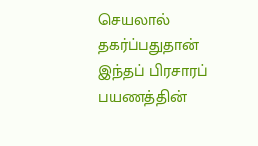செயலால் தகர்ப்பதுதான் இந்தப் பிரசாரப் பயணத்தின்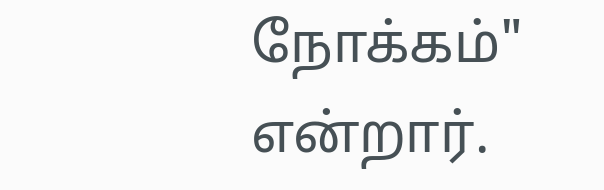நோக்கம்" என்றார்.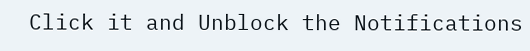Click it and Unblock the Notifications